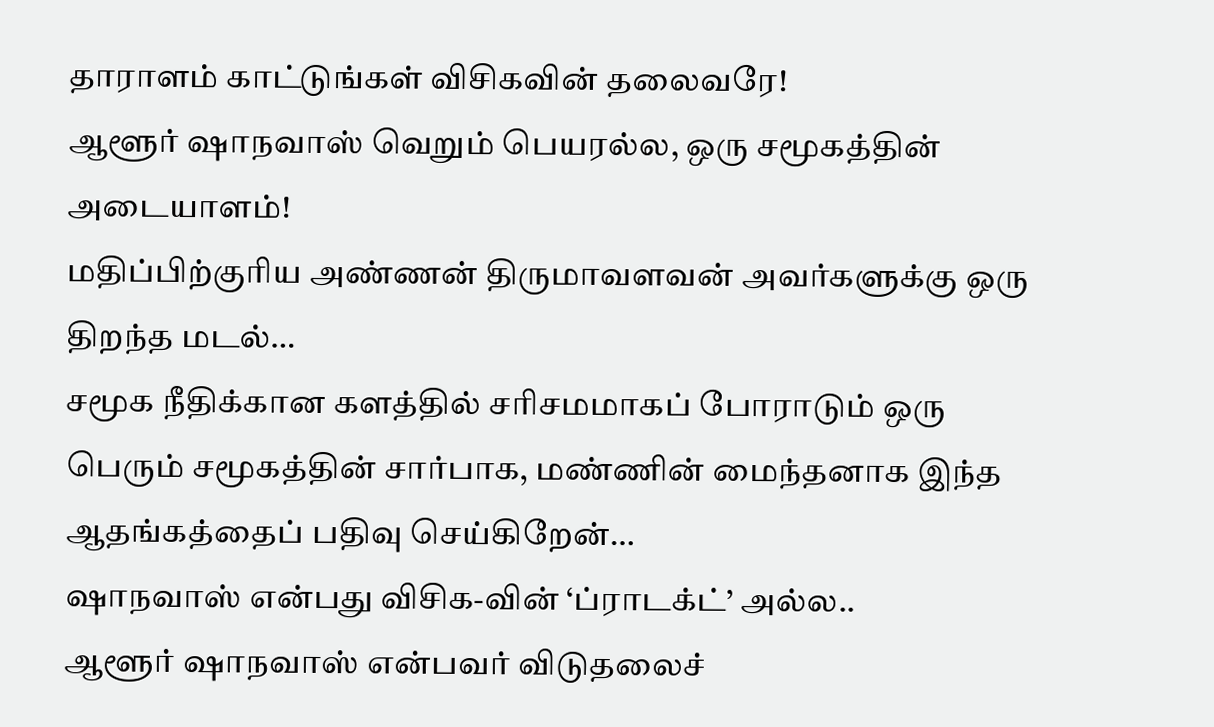தாராளம் காட்டுங்கள் விசிகவின் தலைவரே!
ஆளூர் ஷாநவாஸ் வெறும் பெயரல்ல, ஒரு சமூகத்தின் அடையாளம்!
மதிப்பிற்குரிய அண்ணன் திருமாவளவன் அவர்களுக்கு ஒரு திறந்த மடல்…
சமூக நீதிக்கான களத்தில் சரிசமமாகப் போராடும் ஒரு பெரும் சமூகத்தின் சார்பாக, மண்ணின் மைந்தனாக இந்த ஆதங்கத்தைப் பதிவு செய்கிறேன்…
ஷாநவாஸ் என்பது விசிக-வின் ‘ப்ராடக்ட்’ அல்ல..
ஆளூர் ஷாநவாஸ் என்பவர் விடுதலைச்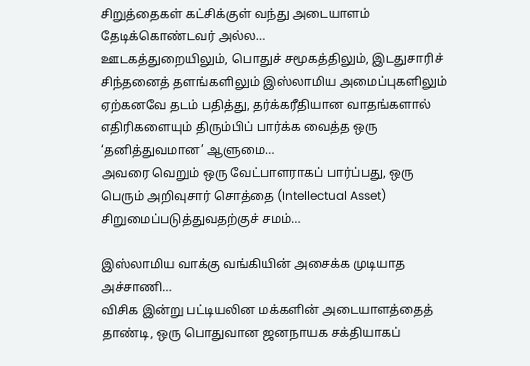சிறுத்தைகள் கட்சிக்குள் வந்து அடையாளம் தேடிக்கொண்டவர் அல்ல…
ஊடகத்துறையிலும், பொதுச் சமூகத்திலும், இடதுசாரிச் சிந்தனைத் தளங்களிலும் இஸ்லாமிய அமைப்புகளிலும் ஏற்கனவே தடம் பதித்து, தர்க்கரீதியான வாதங்களால் எதிரிகளையும் திரும்பிப் பார்க்க வைத்த ஒரு ‘தனித்துவமான’ ஆளுமை…
அவரை வெறும் ஒரு வேட்பாளராகப் பார்ப்பது, ஒரு பெரும் அறிவுசார் சொத்தை (Intellectual Asset) சிறுமைப்படுத்துவதற்குச் சமம்…

இஸ்லாமிய வாக்கு வங்கியின் அசைக்க முடியாத அச்சாணி…
விசிக இன்று பட்டியலின மக்களின் அடையாளத்தைத் தாண்டி, ஒரு பொதுவான ஜனநாயக சக்தியாகப்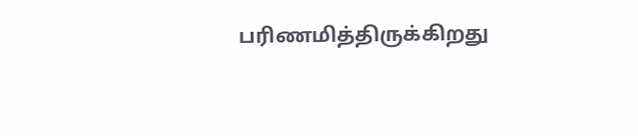பரிணமித்திருக்கிறது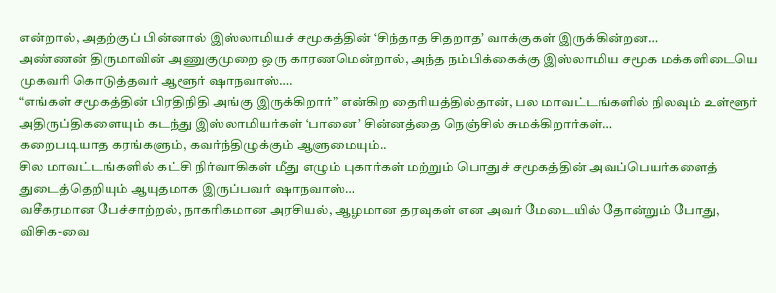என்றால், அதற்குப் பின்னால் இஸ்லாமியச் சமூகத்தின் ‘சிந்தாத சிதறாத’ வாக்குகள் இருக்கின்றன…
அண்ணன் திருமாவின் அணுகுமுறை ஒரு காரணமென்றால், அந்த நம்பிக்கைக்கு இஸ்லாமிய சமூக மக்களிடையெ முகவரி கொடுத்தவர் ஆளூர் ஷாநவாஸ்….
“எங்கள் சமூகத்தின் பிரதிநிதி அங்கு இருக்கிறார்” என்கிற தைரியத்தில்தான், பல மாவட்டங்களில் நிலவும் உள்ளூர் அதிருப்திகளையும் கடந்து இஸ்லாமியர்கள் ‘பானை’ சின்னத்தை நெஞ்சில் சுமக்கிறார்கள்…
கறைபடியாத கரங்களும், கவர்ந்திழுக்கும் ஆளுமையும்..
சில மாவட்டங்களில் கட்சி நிர்வாகிகள் மீது எழும் புகார்கள் மற்றும் பொதுச் சமூகத்தின் அவப்பெயர்களைத் துடைத்தெறியும் ஆயுதமாக இருப்பவர் ஷாநவாஸ்…
வசீகரமான பேச்சாற்றல், நாகரிகமான அரசியல், ஆழமான தரவுகள் என அவர் மேடையில் தோன்றும் போது, விசிக-வை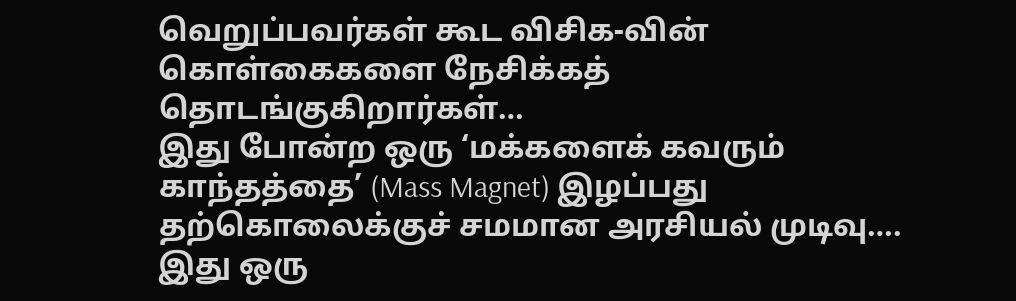வெறுப்பவர்கள் கூட விசிக-வின் கொள்கைகளை நேசிக்கத் தொடங்குகிறார்கள்…
இது போன்ற ஒரு ‘மக்களைக் கவரும் காந்தத்தை’ (Mass Magnet) இழப்பது தற்கொலைக்குச் சமமான அரசியல் முடிவு….
இது ஒரு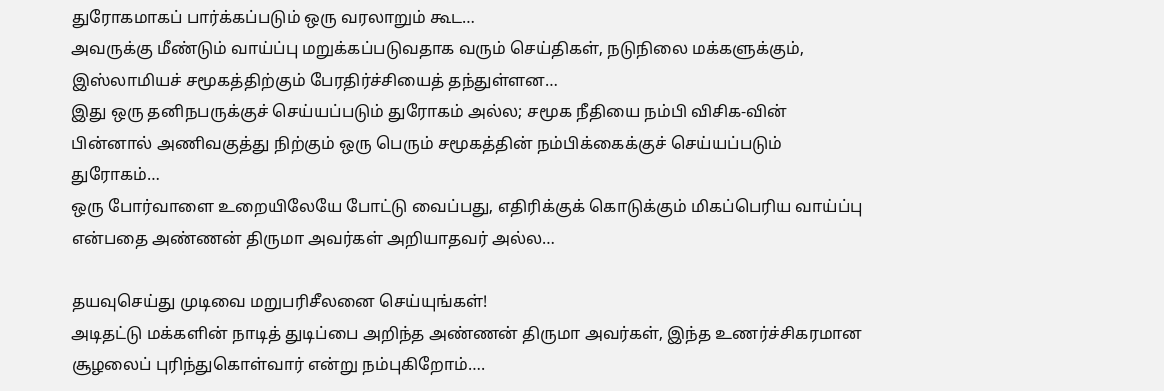துரோகமாகப் பார்க்கப்படும் ஒரு வரலாறும் கூட…
அவருக்கு மீண்டும் வாய்ப்பு மறுக்கப்படுவதாக வரும் செய்திகள், நடுநிலை மக்களுக்கும், இஸ்லாமியச் சமூகத்திற்கும் பேரதிர்ச்சியைத் தந்துள்ளன…
இது ஒரு தனிநபருக்குச் செய்யப்படும் துரோகம் அல்ல; சமூக நீதியை நம்பி விசிக-வின் பின்னால் அணிவகுத்து நிற்கும் ஒரு பெரும் சமூகத்தின் நம்பிக்கைக்குச் செய்யப்படும் துரோகம்…
ஒரு போர்வாளை உறையிலேயே போட்டு வைப்பது, எதிரிக்குக் கொடுக்கும் மிகப்பெரிய வாய்ப்பு என்பதை அண்ணன் திருமா அவர்கள் அறியாதவர் அல்ல…

தயவுசெய்து முடிவை மறுபரிசீலனை செய்யுங்கள்!
அடிதட்டு மக்களின் நாடித் துடிப்பை அறிந்த அண்ணன் திருமா அவர்கள், இந்த உணர்ச்சிகரமான சூழலைப் புரிந்துகொள்வார் என்று நம்புகிறோம்….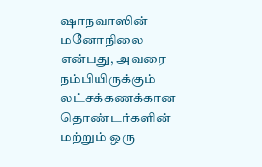ஷாநவாஸின் மனோநிலை என்பது, அவரை நம்பியிருக்கும் லட்சக்கணக்கான தொண்டர்களின் மற்றும் ஒரு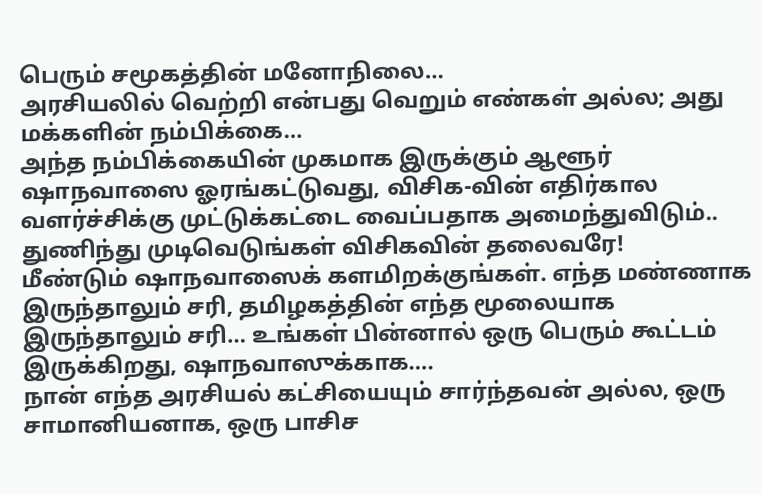பெரும் சமூகத்தின் மனோநிலை…
அரசியலில் வெற்றி என்பது வெறும் எண்கள் அல்ல; அது மக்களின் நம்பிக்கை…
அந்த நம்பிக்கையின் முகமாக இருக்கும் ஆளூர் ஷாநவாஸை ஓரங்கட்டுவது, விசிக-வின் எதிர்கால வளர்ச்சிக்கு முட்டுக்கட்டை வைப்பதாக அமைந்துவிடும்..
துணிந்து முடிவெடுங்கள் விசிகவின் தலைவரே!
மீண்டும் ஷாநவாஸைக் களமிறக்குங்கள். எந்த மண்ணாக இருந்தாலும் சரி, தமிழகத்தின் எந்த மூலையாக இருந்தாலும் சரி… உங்கள் பின்னால் ஒரு பெரும் கூட்டம் இருக்கிறது, ஷாநவாஸுக்காக….
நான் எந்த அரசியல் கட்சியையும் சார்ந்தவன் அல்ல, ஒரு சாமானியனாக, ஒரு பாசிச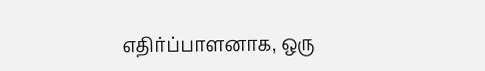எதிர்ப்பாளனாக, ஒரு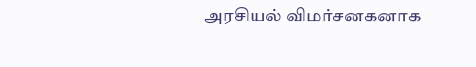அரசியல் விமர்சனகனாக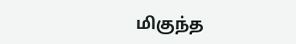மிகுந்த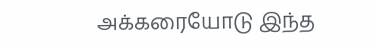அக்கரையோடு இந்த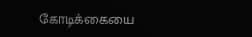கோடிக்கையை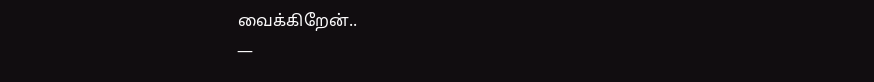வைக்கிறேன்..
—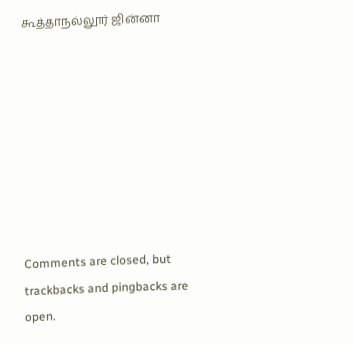கூத்தாநல்லூர் ஜின்னா








Comments are closed, but trackbacks and pingbacks are open.